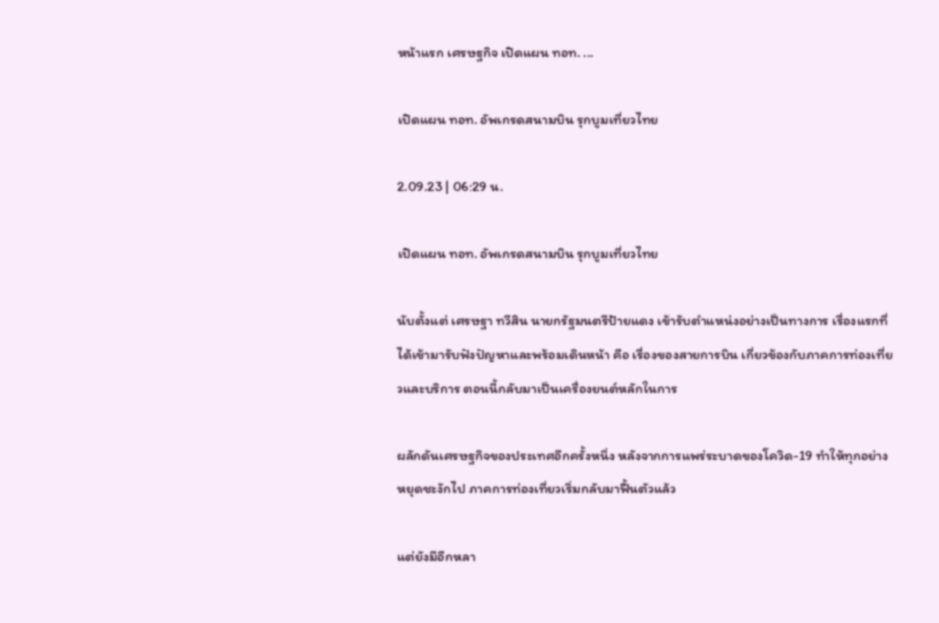หน้าแรก เศรษฐกิจ เปิดแผน ทอท. ...

เปิดแผน ทอท. อัพเกรดสนามบิน รุกบูมเที่ยวไทย

2.09.23 | 06:29 น.

เปิดแผน ทอท. อัพเกรดสนามบิน รุกบูมเที่ยวไทย

นับตั้งแต่ เศรษฐา ทวีสิน นายกรัฐมนตรีป้ายแดง เข้ารับตำแหน่งอย่างเป็นทางการ เรื่องแรกที่ได้เข้ามารับฟังปัญหาและพร้อมเดินหน้า คือ เรื่องของสายการบิน เกี่ยวข้องกับภาคการท่องเที่ยวและบริการ ตอนนี้กลับมาเป็นเครื่องยนต์หลักในการ

ผลักดันเศรษฐกิจของประเทศอีกครั้งหนึ่ง หลังจากการแพร่ระบาดของโควิด-19 ทำให้ทุกอย่างหยุดชะงักไป ภาคการท่องเที่ยวเริ่มกลับมาฟื้นตัวแล้ว

แต่ยังมีอีกหลา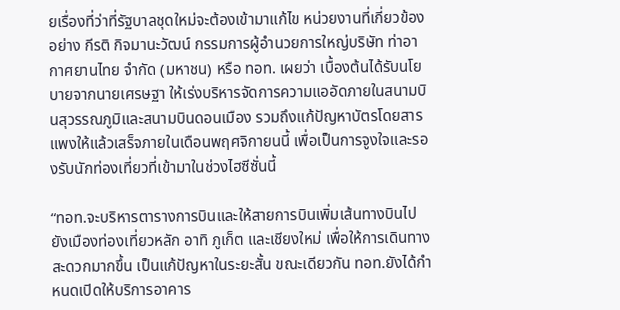ยเรื่องที่ว่าที่รัฐบาลชุดใหม่จะต้องเข้ามาแก้ไข หน่วยงานที่เกี่ยวข้องอย่าง กีรติ กิจมานะวัฒน์ กรรมการผู้อำนวยการใหญ่บริษัท ท่าอากาศยานไทย จำกัด (มหาชน) หรือ ทอท. เผยว่า เบื้องต้นได้รับนโยบายจากนายเศรษฐา ให้เร่งบริหารจัดการความแออัดภายในสนามบินสุวรรณภูมิและสนามบินดอนเมือง รวมถึงแก้ปัญหาบัตรโดยสารแพงให้แล้วเสร็จภายในเดือนพฤศจิกายนนี้ เพื่อเป็นการจูงใจและรองรับนักท่องเที่ยวที่เข้ามาในช่วงไฮซีซั่นนี้

“ทอท.จะบริหารตารางการบินและให้สายการบินเพิ่มเส้นทางบินไปยังเมืองท่องเที่ยวหลัก อาทิ ภูเก็ต และเชียงใหม่ เพื่อให้การเดินทางสะดวกมากขึ้น เป็นแก้ปัญหาในระยะสั้น ขณะเดียวกัน ทอท.ยังได้กำหนดเปิดให้บริการอาคาร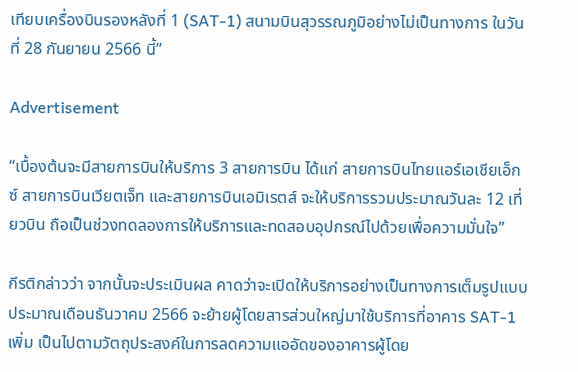เทียบเครื่องบินรองหลังที่ 1 (SAT-1) สนามบินสุวรรณภูมิอย่างไม่เป็นทางการ ในวันที่ 28 กันยายน 2566 นี้”

Advertisement

“เบื้องต้นจะมีสายการบินให้บริการ 3 สายการบิน ได้แก่ สายการบินไทยแอร์เอเชียเอ็กซ์ สายการบินเวียตเจ็ท และสายการบินเอมิเรตส์ จะให้บริการรวมประมาณวันละ 12 เที่ยวบิน ถือเป็นช่วงทดลองการให้บริการและทดสอบอุปกรณ์ไปด้วยเพื่อความมั่นใจ”

กีรติกล่าวว่า จากนั้นจะประเมินผล คาดว่าจะเปิดให้บริการอย่างเป็นทางการเต็มรูปแบบประมาณเดือนธันวาคม 2566 จะย้ายผู้โดยสารส่วนใหญ่มาใช้บริการที่อาคาร SAT-1 เพิ่ม เป็นไปตามวัตถุประสงค์ในการลดความแออัดของอาคารผู้โดย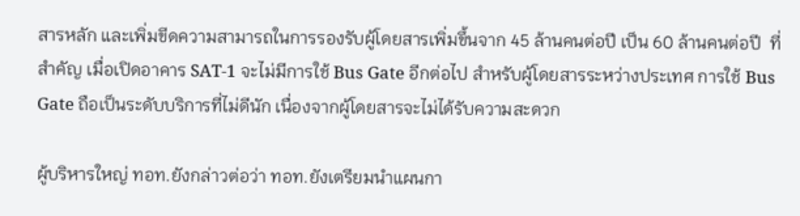สารหลัก และเพิ่มขีดความสามารถในการรองรับผู้โดยสารเพิ่มขึ้นจาก 45 ล้านคนต่อปี เป็น 60 ล้านคนต่อปี  ที่สำคัญ เมื่อเปิดอาคาร SAT-1 จะไม่มีการใช้ Bus Gate อีกต่อไป สำหรับผู้โดยสารระหว่างประเทศ การใช้ Bus Gate ถือเป็นระดับบริการที่ไม่ดีนัก เนื่องจากผู้โดยสารจะไม่ได้รับความสะดวก

ผู้บริหารใหญ่ ทอท.ยังกล่าวต่อว่า ทอท.ยังเตรียมนำแผนกา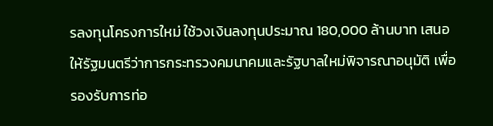รลงทุนโครงการใหม่ ใช้วงเงินลงทุนประมาณ 180,000 ล้านบาท เสนอให้รัฐมนตรีว่าการกระทรวงคมนาคมและรัฐบาลใหม่พิจารณาอนุมัติ เพื่อรองรับการท่อ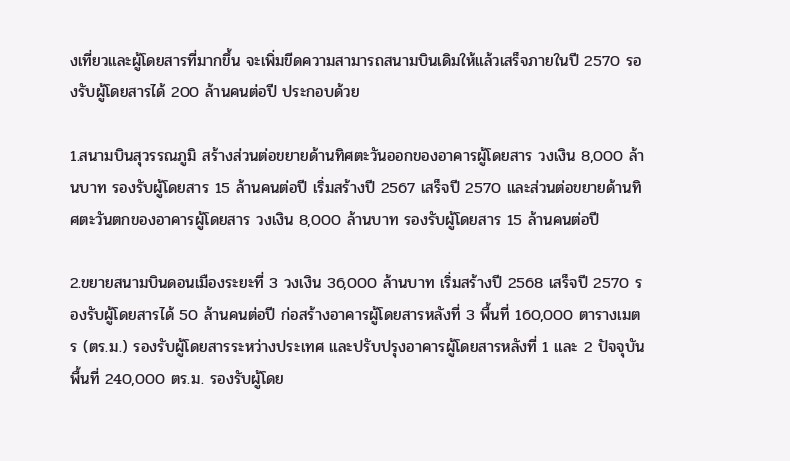งเที่ยวและผู้โดยสารที่มากขึ้น จะเพิ่มขีดความสามารถสนามบินเดิมให้แล้วเสร็จภายในปี 2570 รองรับผู้โดยสารได้ 200 ล้านคนต่อปี ประกอบด้วย

1.สนามบินสุวรรณภูมิ สร้างส่วนต่อขยายด้านทิศตะวันออกของอาคารผู้โดยสาร วงเงิน 8,000 ล้านบาท รองรับผู้โดยสาร 15 ล้านคนต่อปี เริ่มสร้างปี 2567 เสร็จปี 2570 และส่วนต่อขยายด้านทิศตะวันตกของอาคารผู้โดยสาร วงเงิน 8,000 ล้านบาท รองรับผู้โดยสาร 15 ล้านคนต่อปี

2.ขยายสนามบินดอนเมืองระยะที่ 3 วงเงิน 36,000 ล้านบาท เริ่มสร้างปี 2568 เสร็จปี 2570 รองรับผู้โดยสารได้ 50 ล้านคนต่อปี ก่อสร้างอาคารผู้โดยสารหลังที่ 3 พื้นที่ 160,000 ตารางเมตร (ตร.ม.) รองรับผู้โดยสารระหว่างประเทศ และปรับปรุงอาคารผู้โดยสารหลังที่ 1 และ 2 ปัจจุบัน พื้นที่ 240,000 ตร.ม. รองรับผู้โดย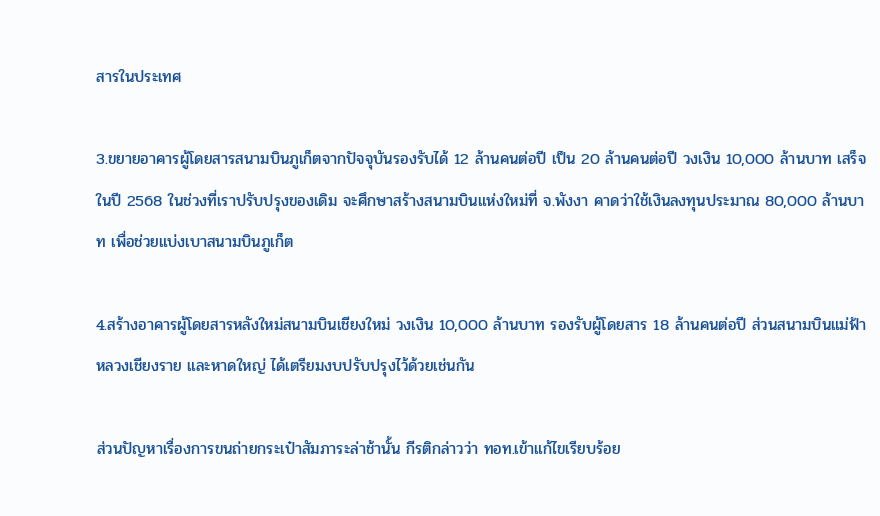สารในประเทศ

3.ขยายอาคารผู้โดยสารสนามบินภูเก็ตจากปัจจุบันรองรับได้ 12 ล้านคนต่อปี เป็น 20 ล้านคนต่อปี วงเงิน 10,000 ล้านบาท เสร็จในปี 2568 ในช่วงที่เราปรับปรุงของเดิม จะศึกษาสร้างสนามบินแห่งใหม่ที่ จ.พังงา คาดว่าใช้เงินลงทุนประมาณ 80,000 ล้านบาท เพื่อช่วยแบ่งเบาสนามบินภูเก็ต

4.สร้างอาคารผู้โดยสารหลังใหม่สนามบินเชียงใหม่ วงเงิน 10,000 ล้านบาท รองรับผู้โดยสาร 18 ล้านคนต่อปี ส่วนสนามบินแม่ฟ้าหลวงเชียงราย และหาดใหญ่ ได้เตรียมงบปรับปรุงไว้ด้วยเช่นกัน

ส่วนปัญหาเรื่องการขนถ่ายกระเป๋าสัมภาระล่าช้านั้น กีรติกล่าวว่า ทอท.เข้าแก้ไขเรียบร้อย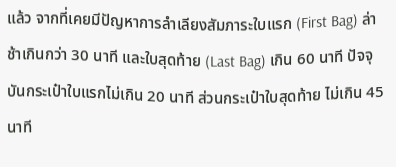แล้ว จากที่เคยมีปัญหาการลำเลียงสัมภาระใบแรก (First Bag) ล่าช้าเกินกว่า 30 นาที และใบสุดท้าย (Last Bag) เกิน 60 นาที ปัจจุบันกระเป๋าใบแรกไม่เกิน 20 นาที ส่วนกระเป๋าใบสุดท้าย ไม่เกิน 45 นาที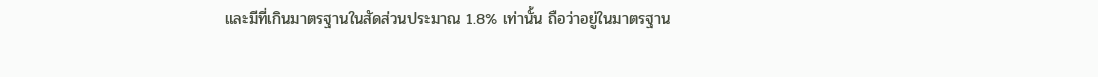และมีที่เกินมาตรฐานในสัดส่วนประมาณ 1.8% เท่านั้น ถือว่าอยู่ในมาตรฐาน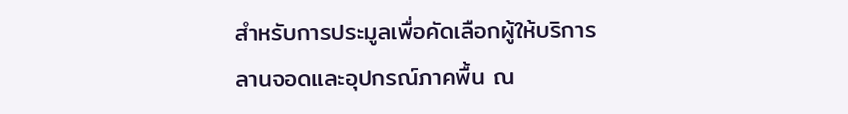สำหรับการประมูลเพื่อคัดเลือกผู้ให้บริการลานจอดและอุปกรณ์ภาคพื้น ณ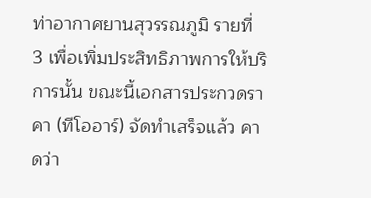ท่าอากาศยานสุวรรณภูมิ รายที่ 3 เพื่อเพิ่มประสิทธิภาพการให้บริการนั้น ขณะนี้เอกสารประกวดราคา (ทีโออาร์) จัดทำเสร็จแล้ว คาดว่า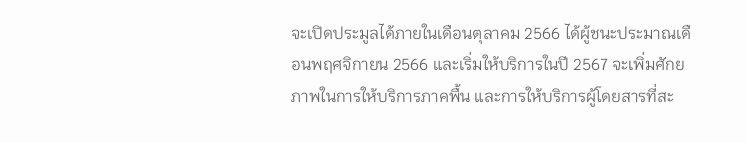จะเปิดประมูลได้ภายในเดือนตุลาคม 2566 ได้ผู้ชนะประมาณเดือนพฤศจิกายน 2566 และเริ่มให้บริการในปี 2567 จะเพิ่มศักยภาพในการให้บริการภาคพื้น และการให้บริการผู้โดยสารที่สะ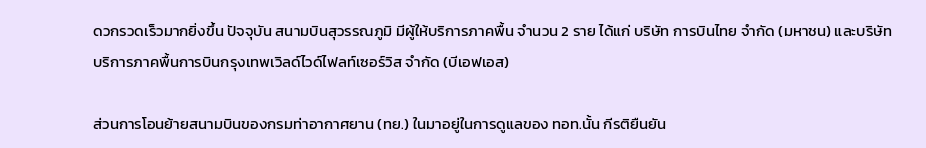ดวกรวดเร็วมากยิ่งขึ้น ปัจจุบัน สนามบินสุวรรณภูมิ มีผู้ให้บริการภาคพื้น จำนวน 2 ราย ได้แก่ บริษัท การบินไทย จำกัด (มหาชน) และบริษัท บริการภาคพื้นการบินกรุงเทพเวิลด์ไวด์ไฟลท์เซอร์วิส จำกัด (บีเอฟเอส)

ส่วนการโอนย้ายสนามบินของกรมท่าอากาศยาน (ทย.) ในมาอยู่ในการดูแลของ ทอท.นั้น กีรติยืนยัน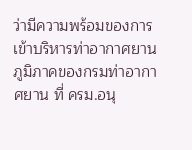ว่ามีความพร้อมของการเข้าบริหารท่าอากาศยานภูมิภาคของกรมท่าอากาศยาน ที่ ครม.อนุ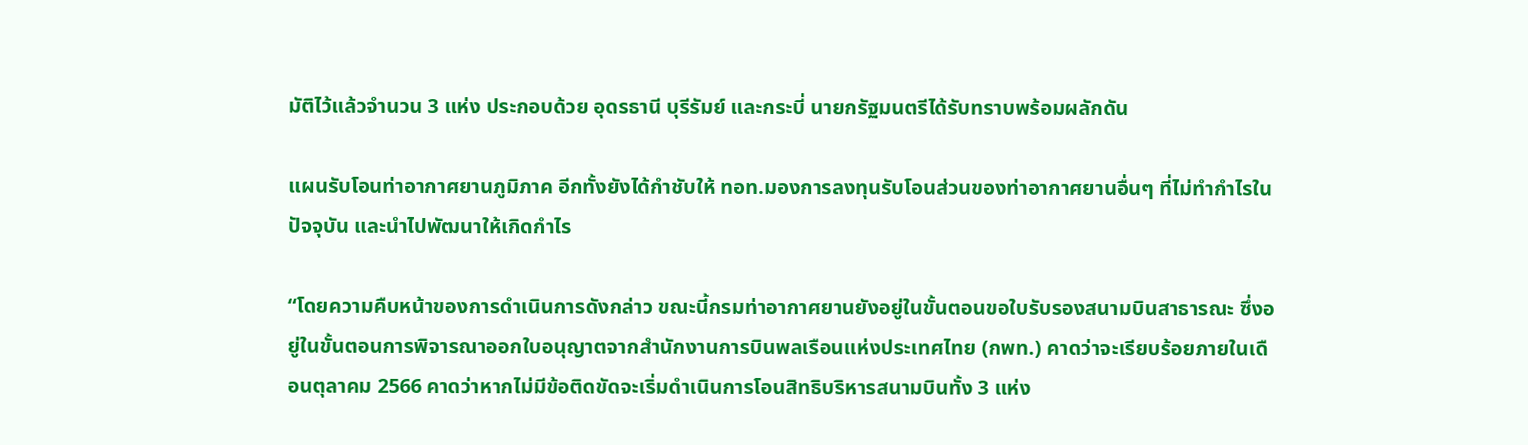มัติไว้แล้วจำนวน 3 แห่ง ประกอบด้วย อุดรธานี บุรีรัมย์ และกระบี่ นายกรัฐมนตรีได้รับทราบพร้อมผลักดัน

แผนรับโอนท่าอากาศยานภูมิภาค อีกทั้งยังได้กำชับให้ ทอท.มองการลงทุนรับโอนส่วนของท่าอากาศยานอื่นๆ ที่ไม่ทำกำไรในปัจจุบัน และนำไปพัฒนาให้เกิดกำไร

“โดยความคืบหน้าของการดำเนินการดังกล่าว ขณะนี้กรมท่าอากาศยานยังอยู่ในขั้นตอนขอใบรับรองสนามบินสาธารณะ ซึ่งอยู่ในขั้นตอนการพิจารณาออกใบอนุญาตจากสำนักงานการบินพลเรือนแห่งประเทศไทย (กพท.) คาดว่าจะเรียบร้อยภายในเดือนตุลาคม 2566 คาดว่าหากไม่มีข้อติดขัดจะเริ่มดำเนินการโอนสิทธิบริหารสนามบินทั้ง 3 แห่ง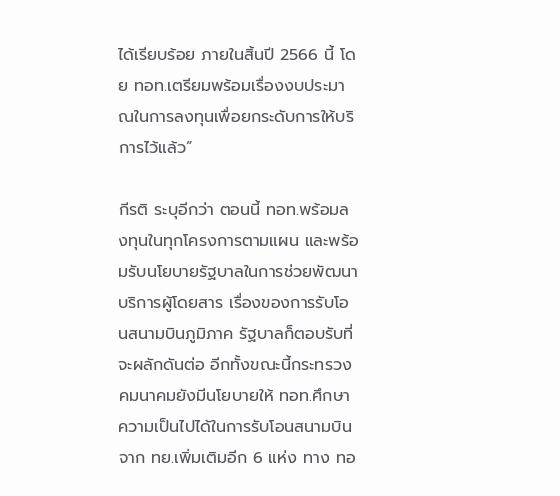ได้เรียบร้อย ภายในสิ้นปี 2566 นี้ โดย ทอท.เตรียมพร้อมเรื่องงบประมาณในการลงทุนเพื่อยกระดับการให้บริการไว้แล้ว”

กีรติ ระบุอีกว่า ตอนนี้ ทอท.พร้อมลงทุนในทุกโครงการตามแผน และพร้อมรับนโยบายรัฐบาลในการช่วยพัฒนาบริการผู้โดยสาร เรื่องของการรับโอนสนามบินภูมิภาค รัฐบาลก็ตอบรับที่จะผลักดันต่อ อีกทั้งขณะนี้กระทรวงคมนาคมยังมีนโยบายให้ ทอท.ศึกษาความเป็นไปได้ในการรับโอนสนามบินจาก ทย.เพิ่มเติมอีก 6 แห่ง ทาง ทอ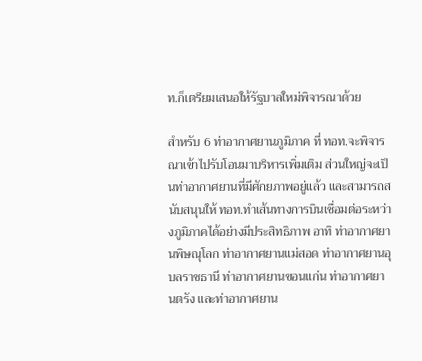ท.ก็เตรียมเสนอให้รัฐบาลใหม่พิจารณาด้วย

สำหรับ 6 ท่าอากาศยานภูมิภาค ที่ ทอท.จะพิจารณาเข้าไปรับโอนมาบริหารเพิ่มเติม ส่วนใหญ่จะเป็นท่าอากาศยานที่มีศักยภาพอยู่แล้ว และสามารถสนับสนุนให้ ทอท.ทำเส้นทางการบินเชื่อมต่อระหว่างภูมิภาคได้อย่างมีประสิทธิภาพ อาทิ ท่าอากาศยานพิษณุโลก ท่าอากาศยานแม่สอด ท่าอากาศยานอุบลราชธานี ท่าอากาศยานขอนแก่น ท่าอากาศยานตรัง และท่าอากาศยาน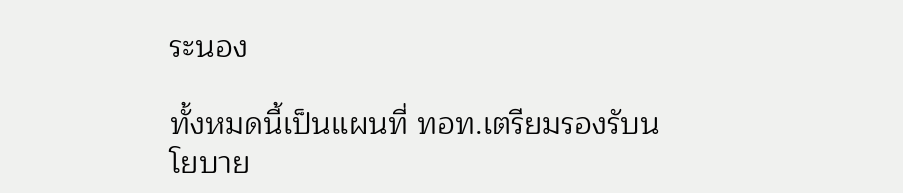ระนอง

ทั้งหมดนี้เป็นแผนที่ ทอท.เตรียมรองรับนโยบาย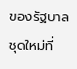ของรัฐบาลชุดใหม่ที่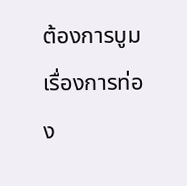ต้องการบูมเรื่องการท่อง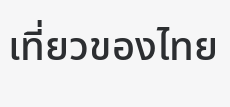เที่ยวของไทย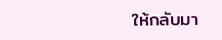ให้กลับมา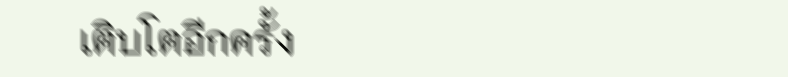เติบโตอีกครั้ง